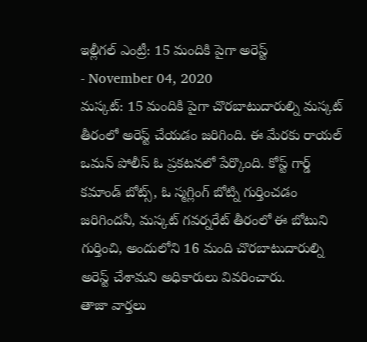ఇల్లీగల్ ఎంట్రీ: 15 మందికి పైగా అరెస్ట్
- November 04, 2020
మస్కట్: 15 మందికి పైగా చొరబాటుదారుల్ని మస్కట్ తీరంలో అరెస్ట్ చేయడం జరిగింది. ఈ మేరకు రాయల్ ఒమన్ పోలీస్ ఓ ప్రకటనలో పేర్కొంది. కోస్ట్ గార్డ్ కమాండ్ బోట్స్, ఓ స్మగ్లింగ్ బోట్ని గుర్తించడం జరిగిందనీ, మస్కట్ గవర్నరేట్ తీరంలో ఈ బోటుని గుర్తించి, అందులోని 16 మంది చొరబాటుదారుల్ని అరెస్ట్ చేశామని అధికారులు వివరించారు.
తాజా వార్తలు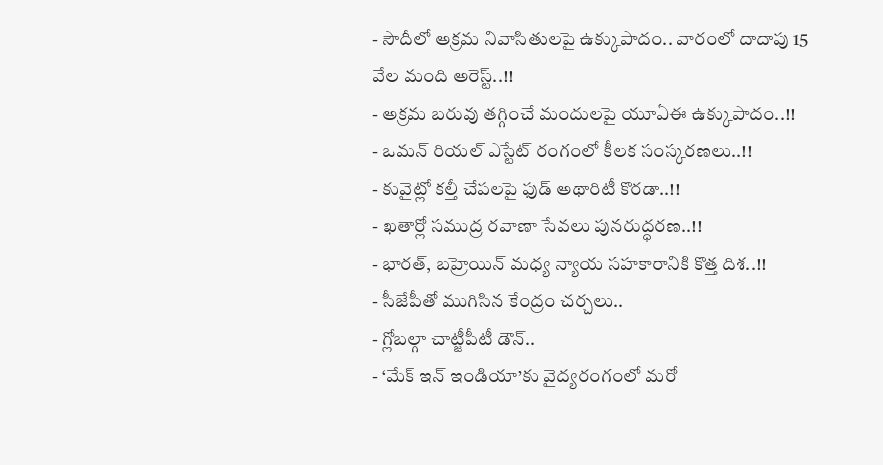- సౌదీలో అక్రమ నివాసితులపై ఉక్కుపాదం.. వారంలో దాదాపు 15 వేల మంది అరెస్ట్..!!
- అక్రమ బరువు తగ్గించే మందులపై యూఏఈ ఉక్కుపాదం..!!
- ఒమన్ రియల్ ఎస్టేట్ రంగంలో కీలక సంస్కరణలు..!!
- కువైట్లో కల్తీ చేపలపై ఫుడ్ అథారిటీ కొరడా..!!
- ఖతార్లో సముద్ర రవాణా సేవలు పునరుద్ధరణ..!!
- భారత్, బహ్రెయిన్ మధ్య న్యాయ సహకారానికి కొత్త దిశ..!!
- సీజేపీతో ముగిసిన కేంద్రం చర్చలు..
- గ్లోబల్గా చాట్జీపీటీ డౌన్..
- ‘మేక్ ఇన్ ఇండియా’కు వైద్యరంగంలో మరో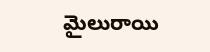మైలురాయి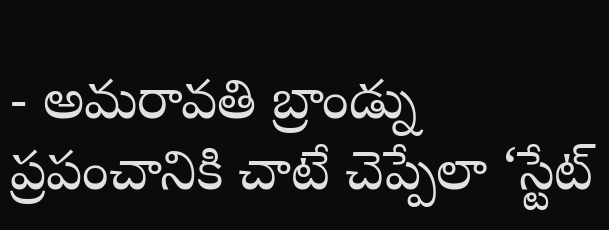- అమరావతి బ్రాండ్ను ప్రపంచానికి చాటే చెప్పేలా ‘స్టేట్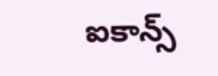ఐకాన్స్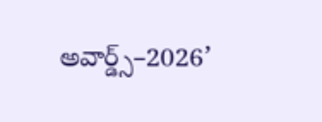అవార్డ్స్–2026’